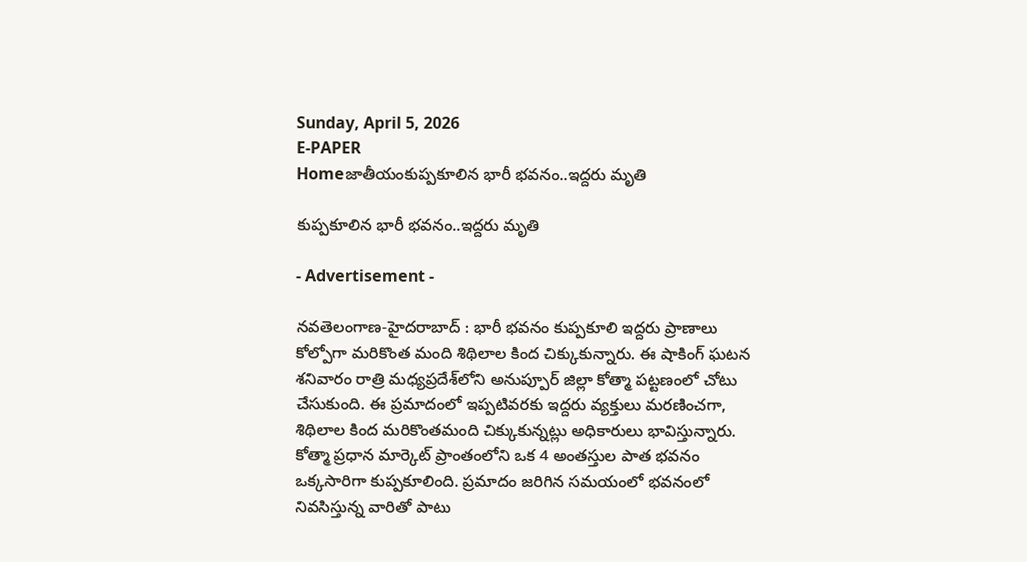Sunday, April 5, 2026
E-PAPER
Homeజాతీయంకుప్పకూలిన భారీ భవనం..ఇద్దరు మృతి

కుప్పకూలిన భారీ భవనం..ఇద్దరు మృతి

- Advertisement -

న‌వ‌తెలంగాణ‌-హైద‌రాబాద్ : భారీ భవనం కుప్పకూలి ఇద్దరు ప్రాణాలు కోల్పోగా మరికొంత మంది శిథిలాల కింద చిక్కుకున్నారు. ఈ షాకింగ్ ఘటన శనివారం రాత్రి మధ్యప్రదేశ్‌లోని అనుప్పూర్ జిల్లా కోత్మా పట్టణంలో చోటు చేసుకుంది. ఈ ప్రమాదంలో ఇప్పటివరకు ఇద్దరు వ్యక్తులు మరణించగా, శిథిలాల కింద మరికొంతమంది చిక్కుకున్నట్లు అధికారులు భావిస్తున్నారు. కోత్మా ప్రధాన మార్కెట్ ప్రాంతంలోని ఒక 4 అంతస్తుల పాత భవనం ఒక్కసారిగా కుప్పకూలింది. ప్రమాదం జరిగిన సమయంలో భవనంలో నివసిస్తున్న వారితో పాటు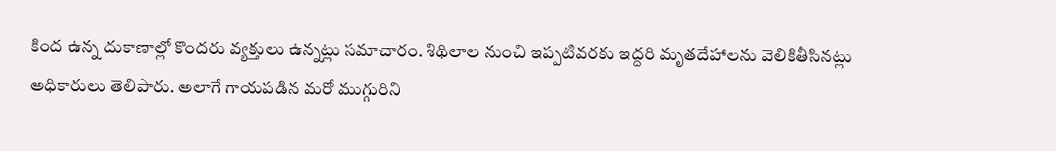కింద ఉన్న దుకాణాల్లో కొందరు వ్యక్తులు ఉన్నట్లు సమాచారం. శిథిలాల నుంచి ఇప్పటివరకు ఇద్దరి మృతదేహాలను వెలికితీసినట్లు అధికారులు తెలిపారు. అలాగే గాయపడిన మరో ముగ్గురిని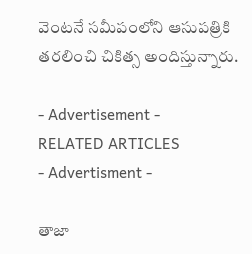వెంటనే సమీపంలోని ఆసుపత్రికి తరలించి చికిత్స అందిస్తున్నారు.

- Advertisement -
RELATED ARTICLES
- Advertisment -

తాజా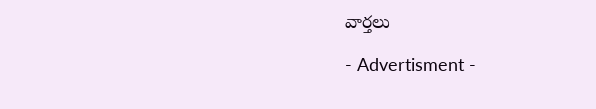వార్తలు

- Advertisment -